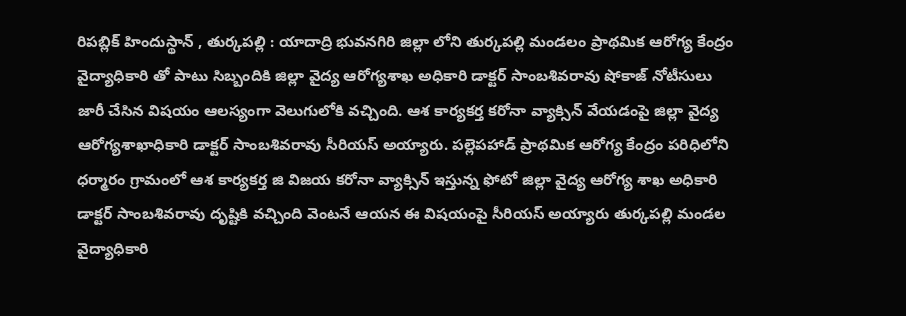రిపబ్లిక్ హిందుస్థాన్ , తుర్కపల్లి : యాదాద్రి భువనగిరి జిల్లా లోని తుర్కపల్లి మండలం ప్రాథమిక ఆరోగ్య కేంద్రం వైద్యాధికారి తో పాటు సిబ్బందికి జిల్లా వైద్య ఆరోగ్యశాఖ అధికారి డాక్టర్ సాంబశివరావు షోకాజ్ నోటీసులు జారీ చేసిన విషయం ఆలస్యంగా వెలుగులోకి వచ్చింది. ఆశ కార్యకర్త కరోనా వ్యాక్సిన్ వేయడంపై జిల్లా వైద్య ఆరోగ్యశాఖాధికారి డాక్టర్ సాంబశివరావు సీరియస్ అయ్యారు. పల్లెపహాడ్ ప్రాథమిక ఆరోగ్య కేంద్రం పరిధిలోని ధర్మారం గ్రామంలో ఆశ కార్యకర్త జి విజయ కరోనా వ్యాక్సిన్ ఇస్తున్న ఫోటో జిల్లా వైద్య ఆరోగ్య శాఖ అధికారి డాక్టర్ సాంబశివరావు దృష్టికి వచ్చింది వెంటనే ఆయన ఈ విషయంపై సీరియస్ అయ్యారు తుర్కపల్లి మండల వైద్యాధికారి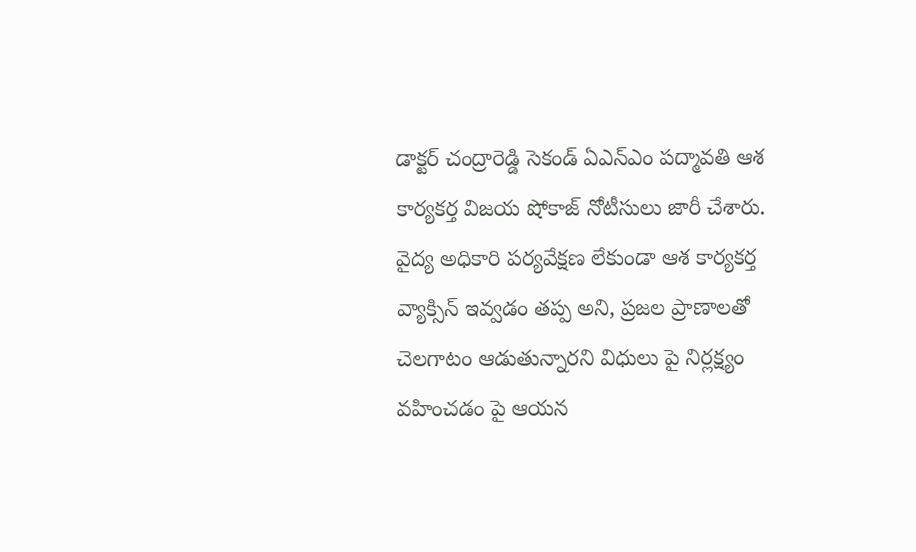డాక్టర్ చంద్రారెడ్డి సెకండ్ ఏఎన్ఎం పద్మావతి ఆశ కార్యకర్త విజయ షోకాజ్ నోటీసులు జారీ చేశారు. వైద్య అధికారి పర్యవేక్షణ లేకుండా ఆశ కార్యకర్త వ్యాక్సిన్ ఇవ్వడం తప్ప అని, ప్రజల ప్రాణాలతో చెలగాటం ఆడుతున్నారని విధులు పై నిర్లక్ష్యం వహించడం పై ఆయన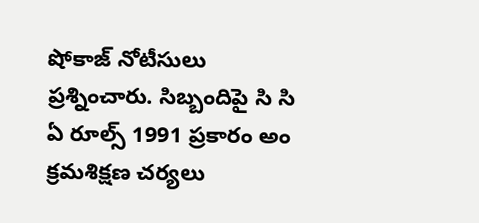షోకాజ్ నోటీసులు ప్రశ్నించారు. సిబ్బందిపై సి సి ఏ రూల్స్ 1991 ప్రకారం అం క్రమశిక్షణ చర్యలు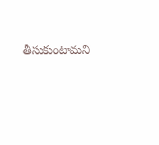తీసుకుంటామని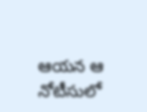ఆయన ఆ నోటీసులో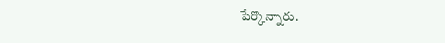పేర్కొన్నారు.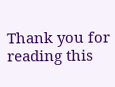Thank you for reading this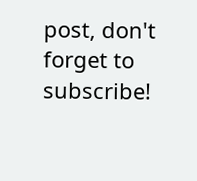post, don't forget to subscribe!